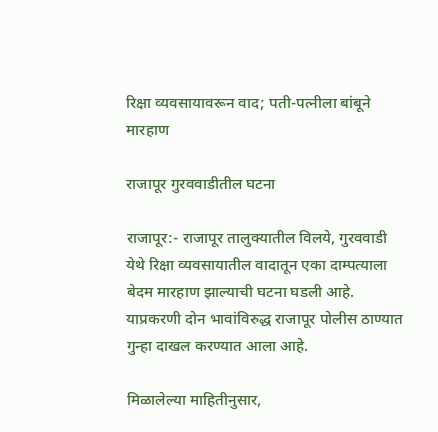रिक्षा व्यवसायावरून वाद; पती-पत्नीला बांबूने मारहाण

राजापूर गुरववाडीतील घटना

राजापूर:- राजापूर तालुक्यातील विलये, गुरववाडी येथे रिक्षा व्यवसायातील वादातून एका दाम्पत्याला बेदम मारहाण झाल्याची घटना घडली आहे. याप्रकरणी दोन भावांविरुद्ध राजापूर पोलीस ठाण्यात गुन्हा दाखल करण्यात आला आहे.

मिळालेल्या माहितीनुसार,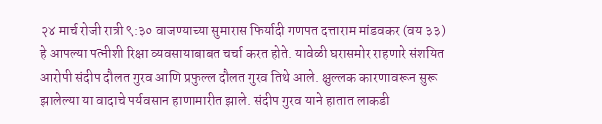२४ मार्च रोजी रात्री ९:३० वाजण्याच्या सुमारास फिर्यादी गणपत दत्ताराम मांडवकर (वय ३३) हे आपल्या पत्नीशी रिक्षा व्यवसायाबाबत चर्चा करत होते. यावेळी घरासमोर राहणारे संशयित आरोपी संदीप दौलत गुरव आणि प्रफुल्ल दौलत गुरव तिथे आले. क्षुल्लक कारणावरून सुरू झालेल्या या वादाचे पर्यवसान हाणामारीत झाले. संदीप गुरव याने हातात लाकडी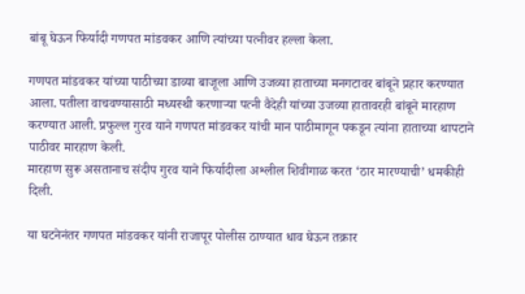बांबू घेऊन फिर्यादी गणपत मांडवकर आणि त्यांच्या पत्नीवर हल्ला केला.

गणपत मांडवकर यांच्या पाठीच्या डाव्या बाजूला आणि उजव्या हाताच्या मनगटावर बांबूने प्रहार करण्यात आला. पतीला वाचवण्यासाठी मध्यस्थी करणाऱ्या पत्नी वैदेही यांच्या उजव्या हातावरही बांबूने मारहाण करण्यात आली. प्रफुल्ल गुरव याने गणपत मांडवकर यांची मान पाठीमागून पकडून त्यांना हाताच्या थापटाने पाठीवर मारहाण केली.
मारहाण सुरू असतानाच संदीप गुरव याने फिर्यादीला अश्लील शिवीगाळ करत ‘ठार मारण्याची’ धमकीही दिली.

या घटनेनंतर गणपत मांडवकर यांनी राजापूर पोलीस ठाण्यात धाव घेऊन तक्रार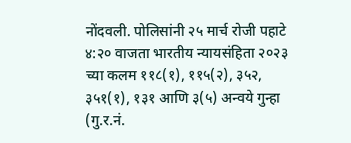नोंदवली. पोलिसांनी २५ मार्च रोजी पहाटे ४:२० वाजता भारतीय न्यायसंहिता २०२३ च्या कलम ११८(१), ११५(२), ३५२, ३५१(१), १३१ आणि ३(५) अन्वये गुन्हा (गु.र.नं.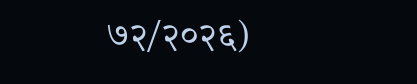७२/२०२६)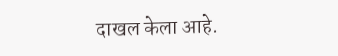दाखल केला आहे.